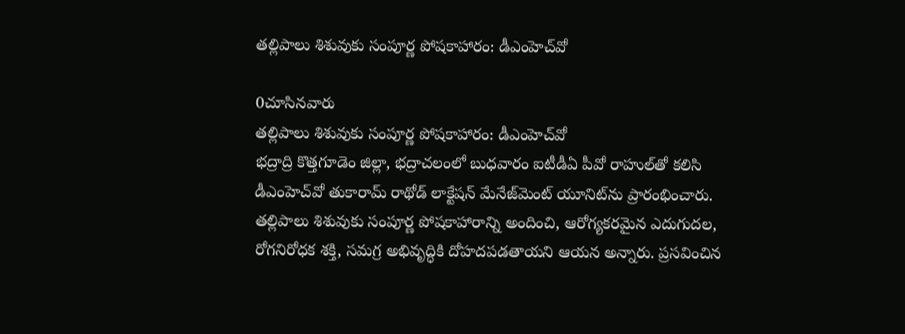తల్లిపాలు శిశువుకు సంపూర్ణ పోషకాహారం: డీఎంహెచ్‌వో

0చూసినవారు
తల్లిపాలు శిశువుకు సంపూర్ణ పోషకాహారం: డీఎంహెచ్‌వో
భద్రాద్రి కొత్తగూడెం జిల్లా, భద్రాచలంలో బుధవారం ఐటీడీఏ పీవో రాహుల్‌తో కలిసి డీఎంహెచ్‌వో తుకారామ్‌ రాథోడ్‌ లాక్టేషన్‌ మేనేజ్‌మెంట్‌ యూనిట్‌ను ప్రారంభించారు. తల్లిపాలు శిశువుకు సంపూర్ణ పోషకాహారాన్ని అందించి, ఆరోగ్యకరమైన ఎదుగుదల, రోగనిరోధక శక్తి, సమగ్ర అభివృద్ధికి దోహదపడతాయని ఆయన అన్నారు. ప్రసవించిన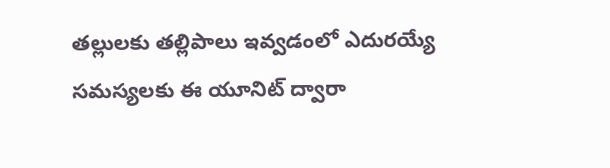తల్లులకు తల్లిపాలు ఇవ్వడంలో ఎదురయ్యే సమస్యలకు ఈ యూనిట్‌ ద్వారా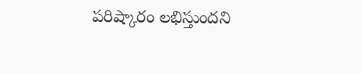పరిష్కారం లభిస్తుందని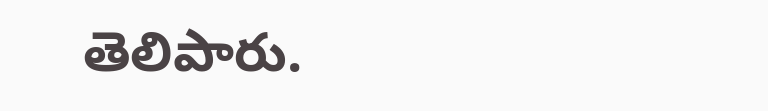తెలిపారు.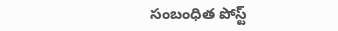సంబంధిత పోస్ట్